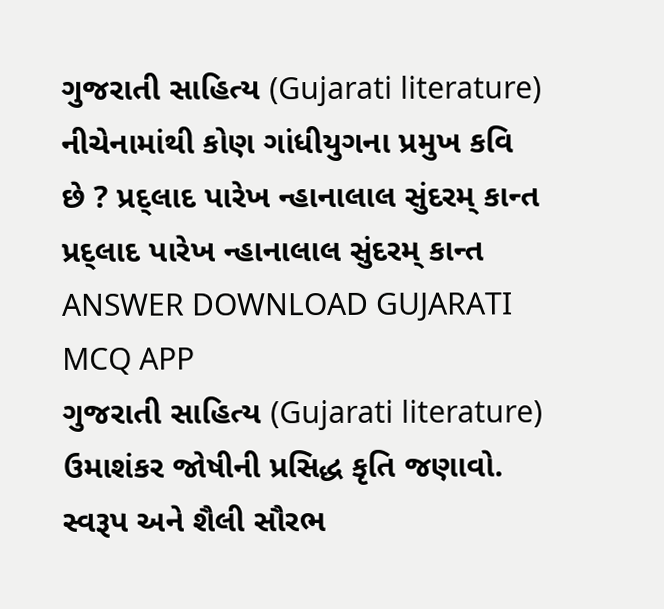ગુજરાતી સાહિત્ય (Gujarati literature) નીચેનામાંથી કોણ ગાંધીયુગના પ્રમુખ કવિ છે ? પ્રદ્લાદ પારેખ ન્હાનાલાલ સુંદરમ્ કાન્ત પ્રદ્લાદ પારેખ ન્હાનાલાલ સુંદરમ્ કાન્ત ANSWER DOWNLOAD GUJARATI MCQ APP
ગુજરાતી સાહિત્ય (Gujarati literature) ઉમાશંકર જોષીની પ્રસિદ્ધ કૃતિ જણાવો. સ્વરૂપ અને શૈલી સૌરભ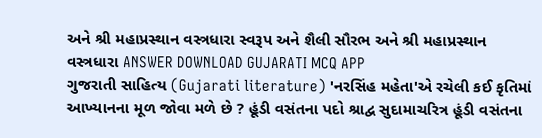અને શ્રી મહાપ્રસ્થાન વસ્ત્રધારા સ્વરૂપ અને શૈલી સૌરભ અને શ્રી મહાપ્રસ્થાન વસ્ત્રધારા ANSWER DOWNLOAD GUJARATI MCQ APP
ગુજરાતી સાહિત્ય (Gujarati literature) 'નરસિંહ મહેતા'એ રચેલી કઈ કૃતિમાં આખ્યાનના મૂળ જોવા મળે છે ? હૂંડી વસંતના પદો શ્રાદ્વ સુદામાચરિત્ર હૂંડી વસંતના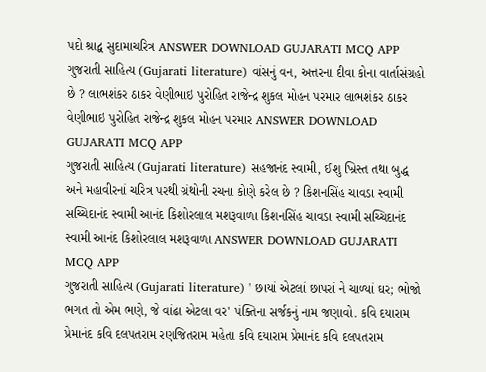પદો શ્રાદ્વ સુદામાચરિત્ર ANSWER DOWNLOAD GUJARATI MCQ APP
ગુજરાતી સાહિત્ય (Gujarati literature) વાંસનું વન, અત્તરના દીવા કોના વાર્તાસંગ્રહો છે ? લાભશંકર ઠાકર વેણીભાઇ પુરોહિત રાજેન્દ્ર શુકલ મોહન પરમાર લાભશંકર ઠાકર વેણીભાઇ પુરોહિત રાજેન્દ્ર શુકલ મોહન પરમાર ANSWER DOWNLOAD GUJARATI MCQ APP
ગુજરાતી સાહિત્ય (Gujarati literature) સહજાનંદ સ્વામી, ઈશુ ખ્રિસ્ત તથા બુદ્ધ અને મહાવીરનાં ચરિત્ર પરથી ગ્રંથોની રચના કોણે કરેલ છે ? કિશનસિંહ ચાવડા સ્વામી સચ્ચિદાનંદ સ્વામી આનંદ કિશોરલાલ મશરૂવાળા કિશનસિંહ ચાવડા સ્વામી સચ્ચિદાનંદ સ્વામી આનંદ કિશોરલાલ મશરૂવાળા ANSWER DOWNLOAD GUJARATI MCQ APP
ગુજરાતી સાહિત્ય (Gujarati literature) ' છાયાં એટલાં છાપરાં ને ચાળ્યાં ઘર; ભોજો ભગત તો એમ ભણે, જે વાંઢા એટલા વર' પંક્તિના સર્જકનું નામ જણાવો. કવિ દયારામ પ્રેમાનંદ કવિ દલપતરામ રણજિતરામ મહેતા કવિ દયારામ પ્રેમાનંદ કવિ દલપતરામ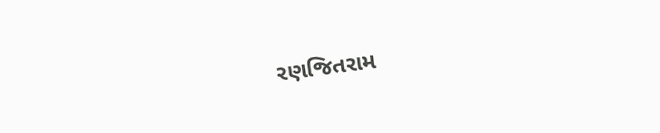રણજિતરામ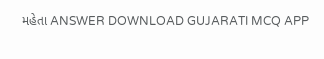મહેતા ANSWER DOWNLOAD GUJARATI MCQ APP